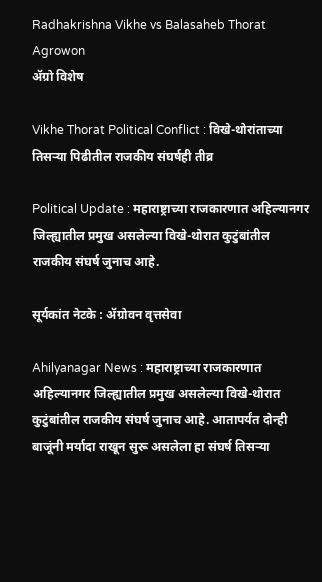Radhakrishna Vikhe vs Balasaheb Thorat Agrowon
ॲग्रो विशेष

Vikhe Thorat Political Conflict : विखे-थोरांताच्या तिसऱ्या पिढीतील राजकीय संघर्षही तीव्र

Political Update : महाराष्ट्राच्या राजकारणात अहिल्यानगर जिल्ह्यातील प्रमुख असलेल्या विखे-थोरात कुटुंबांतील राजकीय संघर्ष जुनाच आहे.

सूर्यकांत नेटके : ॲग्रोवन वृत्तसेवा

Ahilyanagar News : महाराष्ट्राच्या राजकारणात अहिल्यानगर जिल्ह्यातील प्रमुख असलेल्या विखे-थोरात कुटुंबांतील राजकीय संघर्ष जुनाच आहे. आतापर्यंत दोन्ही बाजूंनी मर्यादा राखून सुरू असलेला हा संघर्ष तिसऱ्या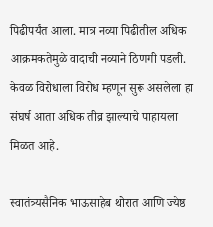पिढीपर्यंत आला. मात्र नव्या पिढीतील अधिक आक्रमकतेमुळे वादाची नव्याने ठिणगी पडली. केवळ विरोधाला विरोध म्हणून सुरू असलेला हा संघर्ष आता अधिक तीव्र झाल्याचे पाहायला मिळत आहे.

स्वातंत्र्यसैनिक भाऊसाहेब थोरात आणि ज्येष्ठ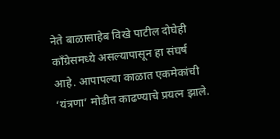नेते बाळासाहेब विखे पाटील दोघेही काँग्रेसमध्ये असल्यापासून हा संघर्ष आहे. आपापल्या काळात एकमेकांची ‘यंत्रणा’ मोडीत काढण्याचे प्रयत्न झाले.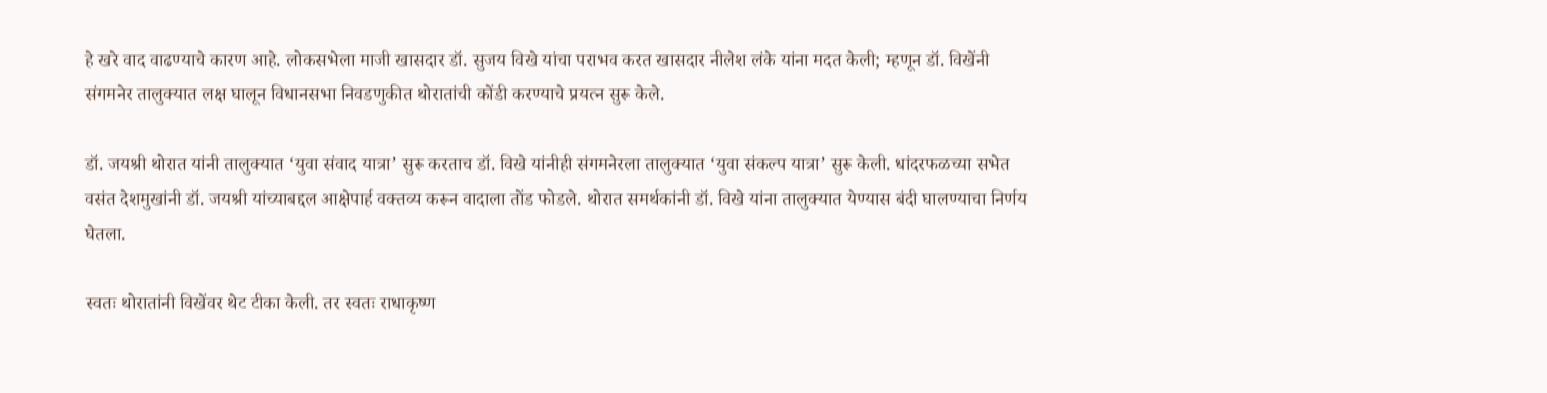हे खरे वाद वाढण्याचे कारण आहे. लोकसभेला माजी खासदार डॉ. सुजय विखे यांचा पराभव करत खासदार नीलेश लंके यांना मदत केली; म्हणून डॉ. विखेंनी संगमनेर तालुक्यात लक्ष घालून विधानसभा निवडणुकीत थोरातांची कोंडी करण्याचे प्रयत्न सुरू केले.

डॉ. जयश्री थोरात यांनी तालुक्यात ‘युवा संवाद यात्रा’ सुरू करताच डॉ. विखे यांनीही संगमनेरला तालुक्यात ‘युवा संकल्प यात्रा’ सुरू केली. धांदरफळच्या सभेत वसंत देशमुखांनी डॉ. जयश्री यांच्याबद्दल आक्षेपार्ह वक्तव्य करून वादाला तोंड फोडले. थोरात समर्थकांनी डॉ. विखे यांना तालुक्यात येण्यास बंदी घालण्याचा निर्णय घेतला.

स्वतः थोरातांनी विखेंवर थेट टीका केली. तर स्वतः राधाकृष्ण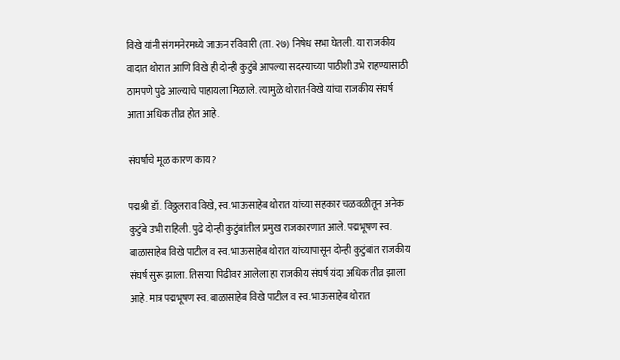विखे यांनी संगमनेरमध्ये जाऊन रविवारी (ता. २७) निषेध सभा घेतली. या राजकीय वादात थोरात आणि विखे ही दोन्ही कुटुंबे आपल्या सदस्याच्या पाठीशी उभे राहण्यासाठी ठामपणे पुढे आल्याचे पाहायला मिळाले. त्यामुळे थोरात-विखे यांचा राजकीय संघर्ष आता अधिक तीव्र होत आहे.

संघर्षाचे मूळ कारण काय?

पद्मश्री डॉ. विठ्ठलराव विखे, स्व. भाऊसाहेब थोरात यांच्या सहकार चळवळीतून अनेक कुटुंबे उभी राहिली. पुढे दोन्ही कुटुंबांतील प्रमुख राजकारणात आले. पद्मभूषण स्व. बाळासाहेब विखे पाटील व स्व. भाऊसाहेब थोरात यांच्यापासून दोन्ही कुटुंबांत राजकीय संघर्ष सुरू झाला. तिसऱ्या पिढीवर आलेला हा राजकीय संघर्ष यंदा अधिक तीव्र झाला आहे. मात्र पद्मभूषण स्व. बाळासाहेब विखे पाटील व स्व. भाऊसाहेब थोरात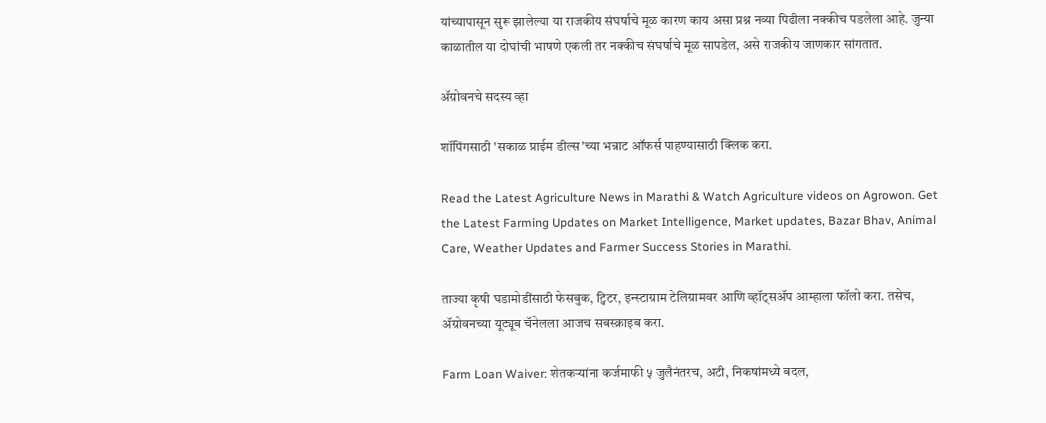यांच्यापासून सुरू झालेल्या या राजकीय संघर्षाचे मूळ कारण काय असा प्रश्न नव्या पिढीला नक्कीच पडलेला आहे. जुन्या काळातील या दोघांची भाषणे एकली तर नक्कीच संघर्षाचे मूळ सापडेल, असे राजकीय जाणकार सांगतात.

ॲग्रोवनचे सदस्य व्हा

शॉपिंगसाठी 'सकाळ प्राईम डील्स'च्या भन्नाट ऑफर्स पाहण्यासाठी क्लिक करा.

Read the Latest Agriculture News in Marathi & Watch Agriculture videos on Agrowon. Get the Latest Farming Updates on Market Intelligence, Market updates, Bazar Bhav, Animal Care, Weather Updates and Farmer Success Stories in Marathi.

ताज्या कृषी घडामोडींसाठी फेसबुक, ट्विटर, इन्स्टाग्राम टेलिग्रामवर आणि व्हॉट्सॲप आम्हाला फॉलो करा. तसेच, ॲग्रोवनच्या यूट्यूब चॅनेलला आजच सबस्क्राइब करा.

Farm Loan Waiver: शेतकऱ्यांना कर्जमाफी ५ जुलैनंतरच, अटी, निकषांमध्ये बदल,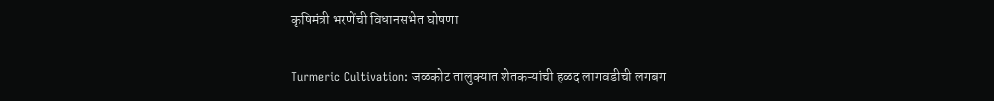कृषिमंत्री भरणेंची विधानसभेत घोषणा

Turmeric Cultivation: जळकोट तालुक्यात शेतकऱ्यांची हळद लागवडीची लगबग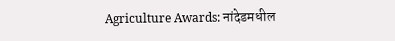Agriculture Awards: नांदेडमधील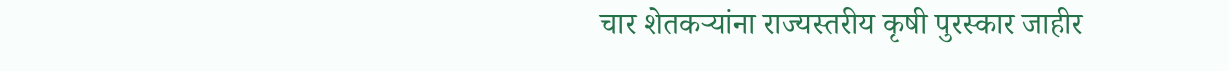चार शेतकऱ्यांना राज्यस्तरीय कृषी पुरस्कार जाहीर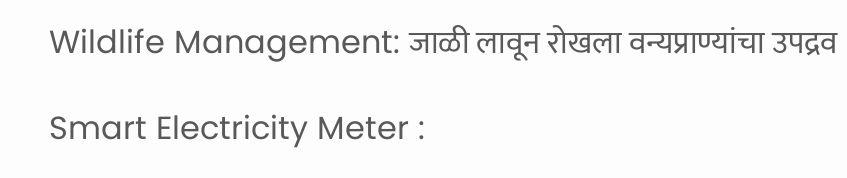Wildlife Management: जाळी लावून रोखला वन्यप्राण्यांचा उपद्रव

Smart Electricity Meter :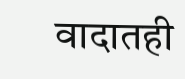वादातही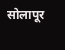सोलापूर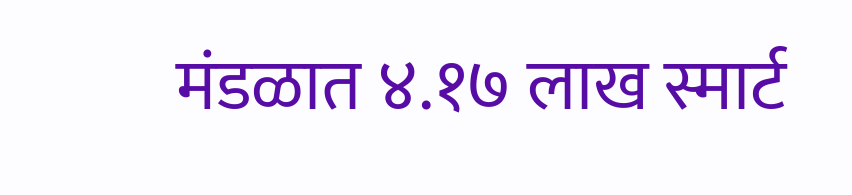मंडळात ४.१७ लाख स्मार्ट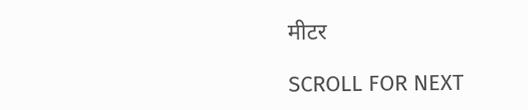मीटर

SCROLL FOR NEXT